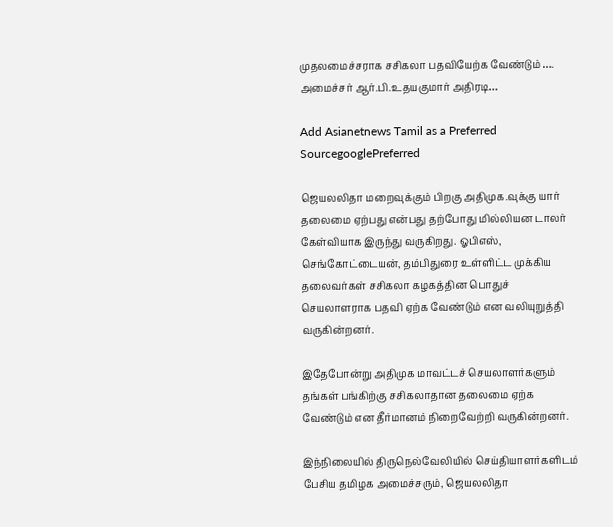முதலமைச்சராக சசிகலா பதவியேற்க வேண்டும் …. அமைச்சர் ஆர்.பி.உதயகுமார் அதிரடி…

Add Asianetnews Tamil as a Preferred SourcegooglePreferred

ஜெயலலிதா மறைவுக்கும் பிறகு அதிமுக.வுக்கு யார் தலைமை ஏற்பது என்பது தற்போது மில்லியன டாலர் கேள்வியாக இருந்து வருகிறது. ஓபிஎஸ், செங்கோட்டையன், தம்பிதுரை உள்ளிட்ட முக்கிய தலைவர்கள் சசிகலா கழகத்தின பொதுச் செயலாளராக பதவி ஏற்க வேண்டும் என வலியுறுத்தி வருகின்றனர்.

இதேபோன்று அதிமுக மாவட்டச் செயலாளர்களும் தங்கள் பங்கிற்கு சசிகலாதான தலைமை ஏற்க வேண்டும் என தீர்மானம் நிறைவேற்றி வருகின்றனர்.

இந்நிலையில் திருநெல்வேலியில் செய்தியாளர்களிடம் பேசிய தமிழக அமைச்சரும், ஜெயலலிதா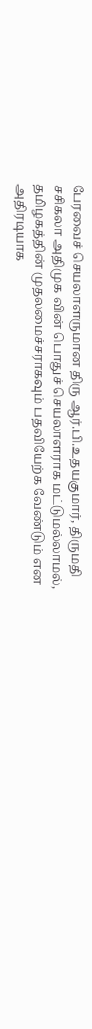பேரவைச் செயலாளருமான திரு ஆர்.பி.உதயகுமார், திருமதி சசிகலா அதிமுக வின் பொதுச் செயலாளராக மட்டுமல்லாமல், தமிழகத்தின் முதலமைச்சராகவும் பதவியேற்க வேண்டும் என அதிரடியாக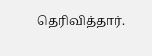தெரிவித்தார்.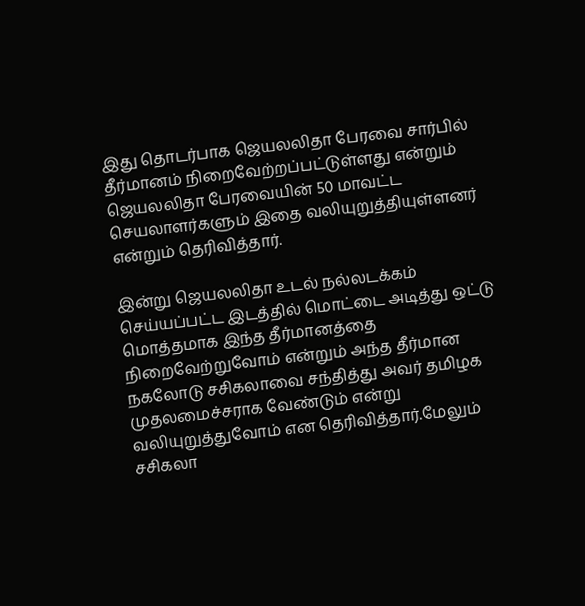இது தொடர்பாக ஜெயலலிதா பேரவை சார்பில் தீர்மானம் நிறைவேற்றப்பட்டுள்ளது என்றும் ஜெயலலிதா பேரவையின் 50 மாவட்ட செயலாளர்களும் இதை வலியுறுத்தியுள்ளனர் என்றும் தெரிவித்தார்.

இன்று ஜெயலலிதா உடல் நல்லடக்கம் செய்யப்பட்ட இடத்தில் மொட்டை அடித்து ஒட்டு மொத்தமாக இந்த தீர்மானத்தை நிறைவேற்றுவோம் என்றும் அந்த தீர்மான நகலோடு சசிகலாவை சந்தித்து அவர் தமிழக முதலமைச்சராக வேண்டும் என்று வலியுறுத்துவோம் என தெரிவித்தார்.மேலும் சசிகலா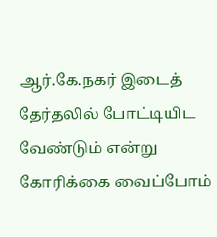ஆர்.கே.நகர் இடைத் தேர்தலில் போட்டியிட வேண்டும் என்று கோரிக்கை வைப்போம்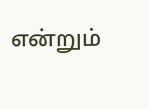என்றும்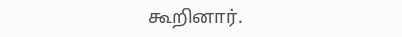கூறினார்.